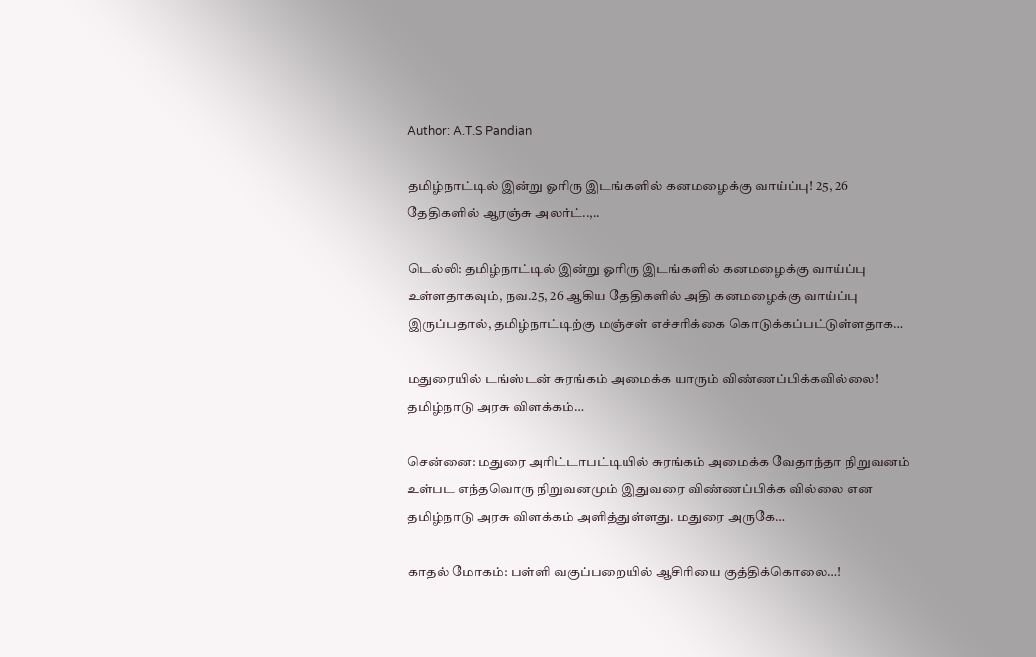Author: A.T.S Pandian

தமிழ்நாட்டில் இன்று ஓரிரு இடங்களில் கனமழைக்கு வாய்ப்பு! 25, 26 தேதிகளில் ஆரஞ்சு அலர்ட்..,..

டெல்லி: தமிழ்நாட்டில் இன்று ஓரிரு இடங்களில் கனமழைக்கு வாய்ப்பு உள்ளதாகவும், நவ.25, 26 ஆகிய தேதிகளில் அதி கனமழைக்கு வாய்ப்பு இருப்பதால், தமிழ்நாட்டிற்கு மஞ்சள் எச்சரிக்கை கொடுக்கப்பட்டுள்ளதாக…

மதுரையில் டங்ஸ்டன் சுரங்கம் அமைக்க யாரும் விண்ணப்பிக்கவில்லை! தமிழ்நாடு அரசு விளக்கம்…

சென்னை: மதுரை அரிட்டாபட்டியில் சுரங்கம் அமைக்க வேதாந்தா நிறுவனம் உள்பட எந்தவொரு நிறுவனமும் இதுவரை விண்ணப்பிக்க வில்லை என தமிழ்நாடு அரசு விளக்கம் அளித்துள்ளது. மதுரை அருகே…

காதல் மோகம்: பள்ளி வகுப்பறையில் ஆசிரியை குத்திக்கொலை…!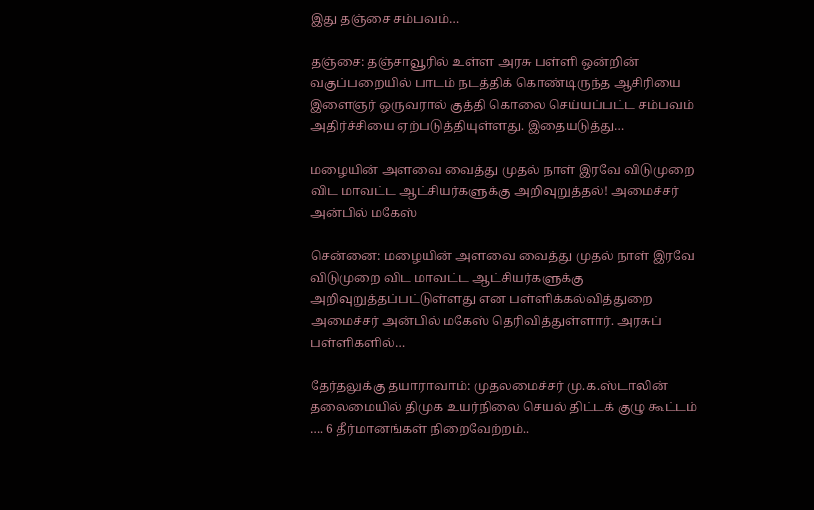இது தஞ்சை சம்பவம்…

தஞ்சை: தஞ்சாவூரில் உள்ள அரசு பள்ளி ஒன்றின் வகுப்பறையில் பாடம் நடத்திக் கொண்டிருந்த ஆசிரியை இளைஞர் ஒருவரால் குத்தி கொலை செய்யப்பட்ட சம்பவம் அதிர்ச்சியை ஏற்படுத்தியுள்ளது. இதையடுத்து…

மழையின் அளவை வைத்து முதல் நாள் இரவே விடுமுறை விட மாவட்ட ஆட்சியர்களுக்கு அறிவுறுத்தல்! அமைச்சர் அன்பில் மகேஸ்

சென்னை: மழையின் அளவை வைத்து முதல் நாள் இரவே விடுமுறை விட மாவட்ட ஆட்சியர்களுக்கு அறிவுறுத்தப்பட்டுள்ளது என பள்ளிக்கல்வித்துறை அமைச்சர் அன்பில் மகேஸ் தெரிவித்துள்ளார். அரசுப் பள்ளிகளில்…

தேர்தலுக்கு தயாராவாம்: முதலமைச்சர் மு.க.ஸ்டாலின் தலைமையில் திமுக உயர்நிலை செயல் திட்டக் குழு கூட்டம் …. 6 தீர்மானங்கள் நிறைவேற்றம்..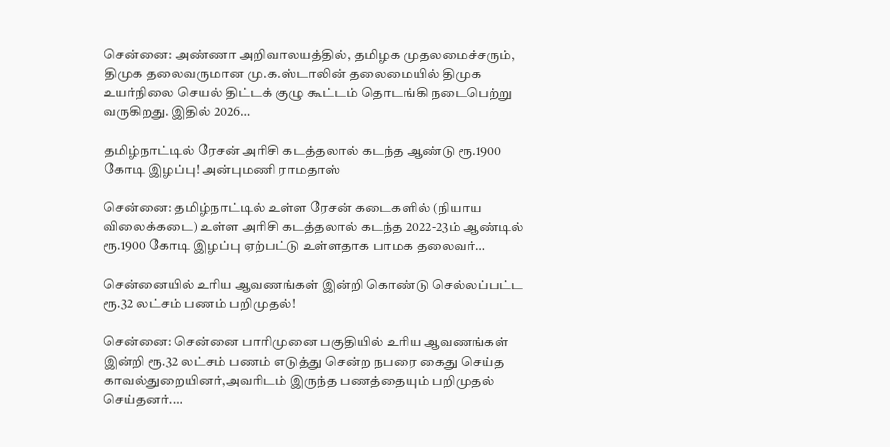சென்னை: அண்ணா அறிவாலயத்தில், தமிழக முதலமைச்சரும், திமுக தலைவருமான மு.க.ஸ்டாலின் தலைமையில் திமுக உயர்நிலை செயல் திட்டக் குழு கூட்டம் தொடங்கி நடைபெற்று வருகிறது. இதில் 2026…

தமிழ்நாட்டில் ரேசன் அரிசி கடத்தலால் கடந்த ஆண்டு ரூ.1900 கோடி இழப்பு! அன்புமணி ராமதாஸ்

சென்னை: தமிழ்நாட்டில் உள்ள ரேசன் கடைகளில் (நியாய விலைக்கடை) உள்ள அரிசி கடத்தலால் கடந்த 2022-23ம் ஆண்டில் ரூ.1900 கோடி இழப்பு ஏற்பட்டு உள்ளதாக பாமக தலைவர்…

சென்னையில் உரிய ஆவணங்கள் இன்றி கொண்டு செல்லப்பட்ட ரூ.32 லட்சம் பணம் பறிமுதல்!

சென்னை: சென்னை பாரிமுனை பகுதியில் உரிய ஆவணங்கள் இன்றி ரூ.32 லட்சம் பணம் எடுத்து சென்ற நபரை கைது செய்த காவல்துறையினர்,அவரிடம் இருந்த பணத்தையும் பறிமுதல் செய்தனர்.…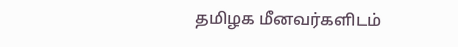தமிழக மீனவர்களிடம்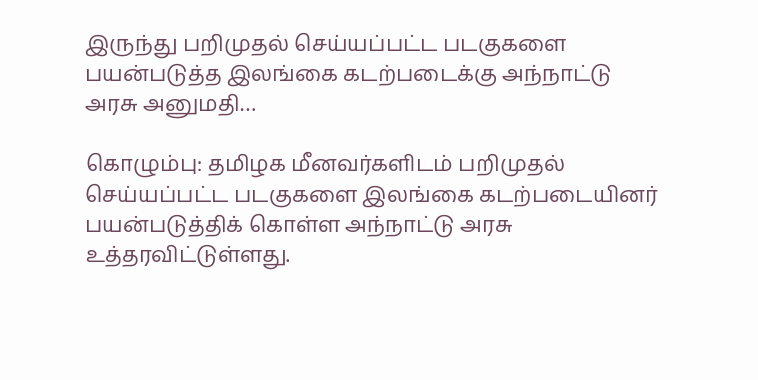இருந்து பறிமுதல் செய்யப்பட்ட படகுகளை பயன்படுத்த இலங்கை கடற்படைக்கு அந்நாட்டு அரசு அனுமதி…

கொழும்பு: தமிழக மீனவர்களிடம் பறிமுதல் செய்யப்பட்ட படகுகளை இலங்கை கடற்படையினர் பயன்படுத்திக் கொள்ள அந்நாட்டு அரசு உத்தரவிட்டுள்ளது.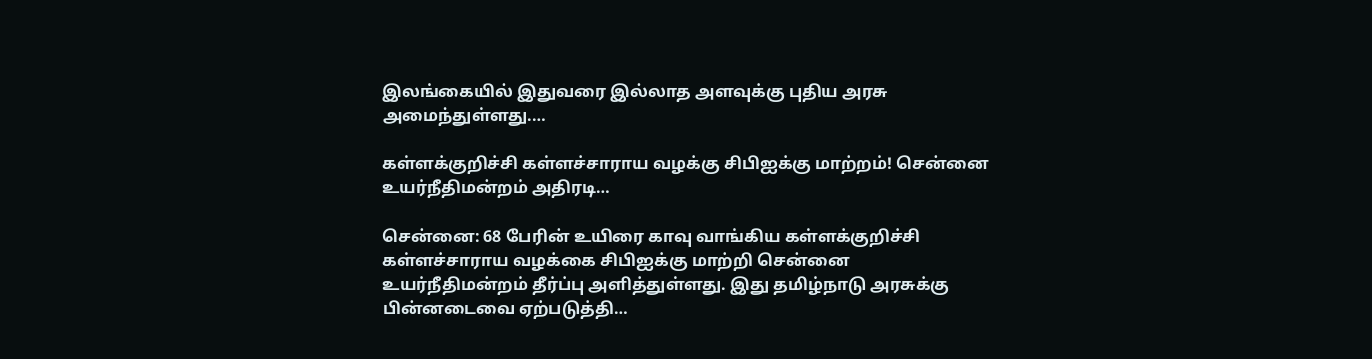இலங்கையில் இதுவரை இல்லாத அளவுக்கு புதிய அரசு அமைந்துள்ளது.…

கள்ளக்குறிச்சி கள்ளச்சாராய வழக்கு சிபிஐக்கு மாற்றம்! சென்னை உயர்நீதிமன்றம் அதிரடி…

சென்னை: 68 பேரின் உயிரை காவு வாங்கிய கள்ளக்குறிச்சி கள்ளச்சாராய வழக்கை சிபிஐக்கு மாற்றி சென்னை உயர்நீதிமன்றம் தீர்ப்பு அளித்துள்ளது. இது தமிழ்நாடு அரசுக்கு பின்னடைவை ஏற்படுத்தி…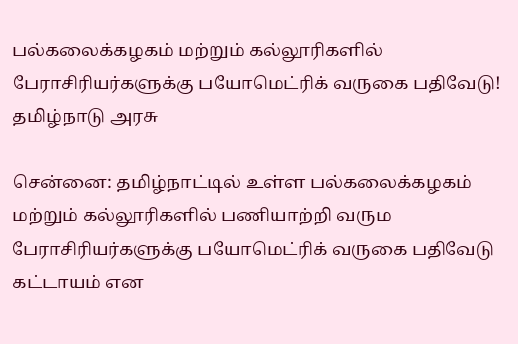பல்கலைக்கழகம் மற்றும் கல்லூரிகளில் பேராசிரியர்களுக்கு பயோமெட்ரிக் வருகை பதிவேடு! தமிழ்நாடு அரசு

சென்னை: தமிழ்நாட்டில் உள்ள பல்கலைக்கழகம் மற்றும் கல்லூரிகளில் பணியாற்றி வரும பேராசிரியர்களுக்கு பயோமெட்ரிக் வருகை பதிவேடு கட்டாயம் என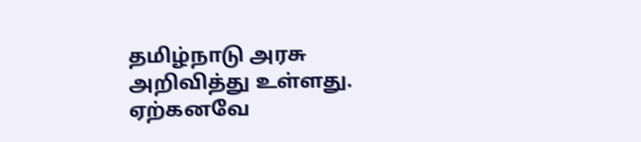தமிழ்நாடு அரசு அறிவித்து உள்ளது. ஏற்கனவே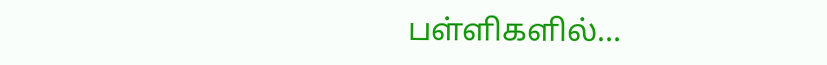பள்ளிகளில்…